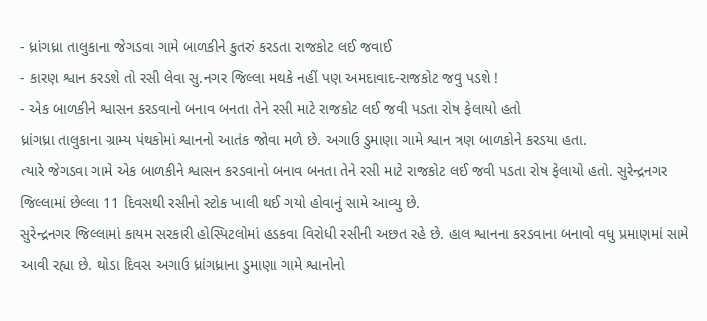- ધ્રાંગધ્રા તાલુકાના જેગડવા ગામે બાળકીને કુતરું કરડતા રાજકોટ લઈ જવાઈ
- કારણ શ્વાન કરડશે તો રસી લેવા સુ.નગર જિલ્લા મથકે નહીં પણ અમદાવાદ-રાજકોટ જવુ પડશે !
- એક બાળકીને શ્વાસન કરડવાનો બનાવ બનતા તેને રસી માટે રાજકોટ લઈ જવી પડતા રોષ ફેલાયો હતો
ધ્રાંગધ્રા તાલુકાના ગ્રામ્ય પંથકોમાં શ્વાનનો આતંક જોવા મળે છે. અગાઉ ડુમાણા ગામે શ્વાન ત્રણ બાળકોને કરડયા હતા.
ત્યારે જેગડવા ગામે એક બાળકીને શ્વાસન કરડવાનો બનાવ બનતા તેને રસી માટે રાજકોટ લઈ જવી પડતા રોષ ફેલાયો હતો. સુરેન્દ્રનગર જિલ્લામાં છેલ્લા 11 દિવસથી રસીનો સ્ટોક ખાલી થઈ ગયો હોવાનું સામે આવ્યુ છે.
સુરેન્દ્રનગર જિલ્લામાં કાયમ સરકારી હોસ્પિટલોમાં હડકવા વિરોધી રસીની અછત રહે છે. હાલ શ્વાનના કરડવાના બનાવો વધુ પ્રમાણમાં સામે આવી રહ્યા છે. થોડા દિવસ અગાઉ ધ્રાંગધ્રાના ડુમાણા ગામે શ્વાનોનો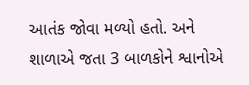આતંક જોવા મળ્યો હતો. અને શાળાએ જતા 3 બાળકોને શ્વાનોએ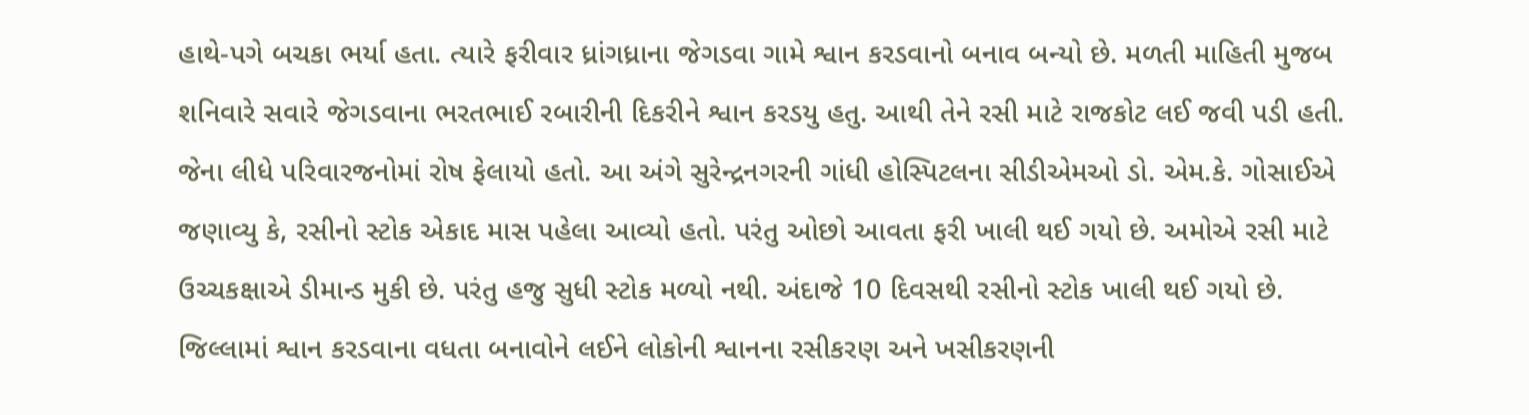હાથે-પગે બચકા ભર્યા હતા. ત્યારે ફરીવાર ધ્રાંગધ્રાના જેગડવા ગામે શ્વાન કરડવાનો બનાવ બન્યો છે. મળતી માહિતી મુજબ શનિવારે સવારે જેગડવાના ભરતભાઈ રબારીની દિકરીને શ્વાન કરડયુ હતુ. આથી તેને રસી માટે રાજકોટ લઈ જવી પડી હતી. જેના લીધે પરિવારજનોમાં રોષ ફેલાયો હતો. આ અંગે સુરેન્દ્રનગરની ગાંધી હોસ્પિટલના સીડીએમઓ ડો. એમ.કે. ગોસાઈએ જણાવ્યુ કે, રસીનો સ્ટોક એકાદ માસ પહેલા આવ્યો હતો. પરંતુ ઓછો આવતા ફરી ખાલી થઈ ગયો છે. અમોએ રસી માટે ઉચ્ચકક્ષાએ ડીમાન્ડ મુકી છે. પરંતુ હજુ સુધી સ્ટોક મળ્યો નથી. અંદાજે 10 દિવસથી રસીનો સ્ટોક ખાલી થઈ ગયો છે. જિલ્લામાં શ્વાન કરડવાના વધતા બનાવોને લઈને લોકોની શ્વાનના રસીકરણ અને ખસીકરણની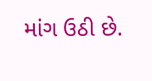માંગ ઉઠી છે.